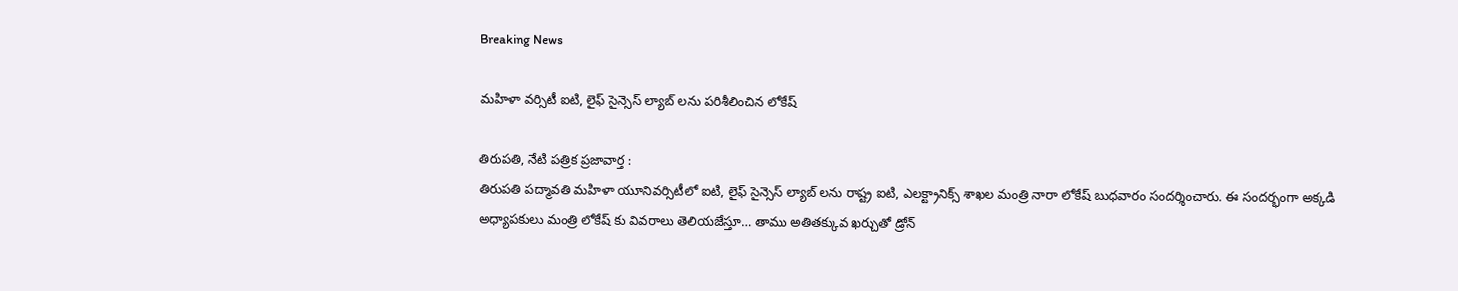Breaking News

మహిళా వర్సిటీ ఐటి, లైఫ్ సైన్సెస్ ల్యాబ్ లను పరిశీలించిన లోకేష్

తిరుపతి, నేటి పత్రిక ప్రజావార్త :
తిరుపతి పద్మావతి మహిళా యూనివర్సిటీలో ఐటి, లైఫ్ సైన్సెస్ ల్యాబ్ లను రాష్ట్ర ఐటి, ఎలక్ట్రానిక్స్ శాఖల మంత్రి నారా లోకేష్ బుధవారం సందర్శించారు. ఈ సందర్భంగా అక్కడి అధ్యాపకులు మంత్రి లోకేష్ కు వివరాలు తెలియజేస్తూ… తాము అతితక్కువ ఖర్చుతో డ్రోన్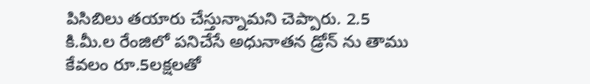పిసిబిలు తయారు చేస్తున్నామని చెప్పారు. 2.5 కి.మీ.ల రేంజిలో పనిచేసే అధునాతన డ్రోన్ ను తాము కేవలం రూ.5లక్షలతో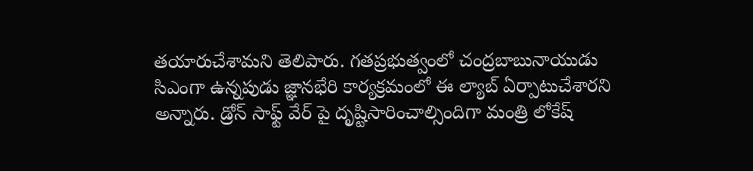తయారుచేశామని తెలిపారు. గతప్రభుత్వంలో చంద్రబాబునాయుడు సిఎంగా ఉన్నపుడు జ్ఞానభేరి కార్యక్రమంలో ఈ ల్యాబ్ ఏర్పాటుచేశారని అన్నారు. డ్రోన్ సాఫ్ట్ వేర్ పై దృష్టిసారించాల్సిందిగా మంత్రి లోకేష్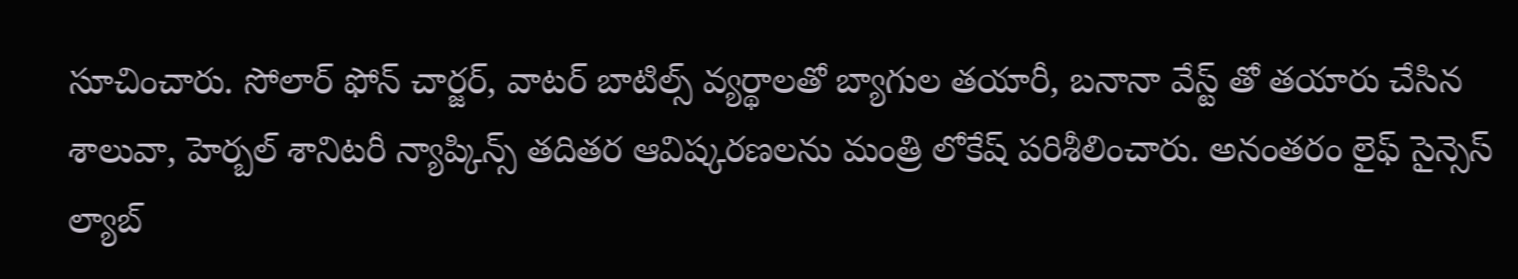సూచించారు. సోలార్ ఫోన్ చార్జర్, వాటర్ బాటిల్స్ వ్యర్థాలతో బ్యాగుల తయారీ, బనానా వేస్ట్ తో తయారు చేసిన శాలువా, హెర్బల్ శానిటరీ న్యాప్కిన్స్ తదితర ఆవిష్కరణలను మంత్రి లోకేష్ పరిశీలించారు. అనంతరం లైఫ్ సైన్సెస్ ల్యాబ్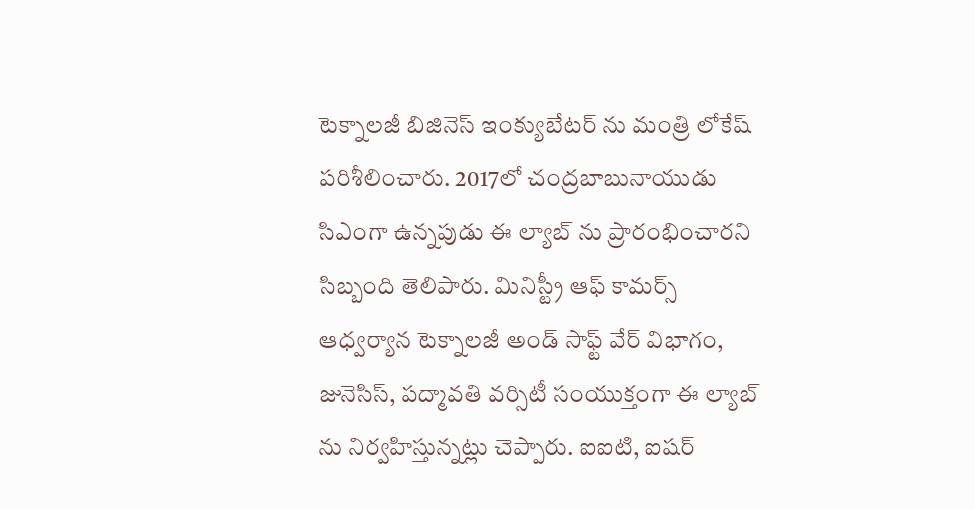టెక్నాలజీ బిజినెస్ ఇంక్యుబేటర్ ను మంత్రి లోకేష్ పరిశీలించారు. 2017లో చంద్రబాబునాయుడు సిఎంగా ఉన్నపుడు ఈ ల్యాబ్ ను ప్రారంభించారని సిబ్బంది తెలిపారు. మినిస్ట్రీ ఆఫ్ కామర్స్ ఆధ్వర్యాన టెక్నాలజీ అండ్ సాఫ్ట్ వేర్ విభాగం, జునెసిస్, పద్మావతి వర్సిటీ సంయుక్తంగా ఈ ల్యాబ్ ను నిర్వహిస్తున్నట్లు చెప్పారు. ఐఐటి, ఐషర్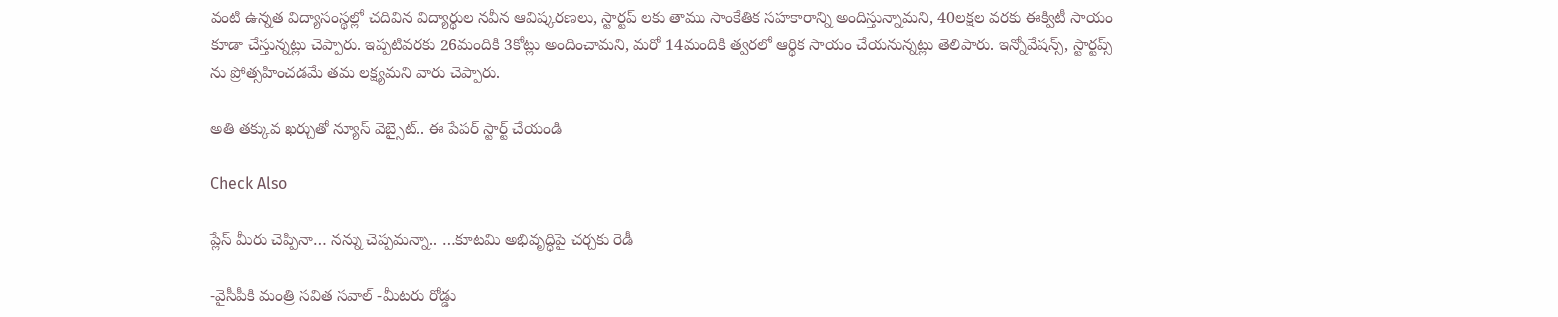వంటి ఉన్నత విద్యాసంస్థల్లో చదివిన విద్యార్థుల నవీన ఆవిష్కరణలు, స్టార్టప్ లకు తాము సాంకేతిక సహకారాన్ని అందిస్తున్నామని, 40లక్షల వరకు ఈక్విటీ సాయం కూడా చేస్తున్నట్లు చెప్పారు. ఇప్పటివరకు 26మందికి 3కోట్లు అందించామని, మరో 14మందికి త్వరలో ఆర్థిక సాయం చేయనున్నట్లు తెలిపారు. ఇన్నోవేషన్స్, స్టార్టప్స్ ను ప్రోత్సహించడమే తమ లక్ష్యమని వారు చెప్పారు.

అతి తక్కువ ఖర్చుతో న్యూస్ వెబ్సైట్.. ఈ పేపర్ స్టార్ట్ చేయండి

Check Also

ప్లేస్ మీరు చెప్పినా… నన్ను చెప్పమన్నా.. …కూటమి అభివృద్ధిపై చర్చకు రెడీ

-వైసీపీకి మంత్రి సవిత సవాల్ -మీటరు రోడ్డు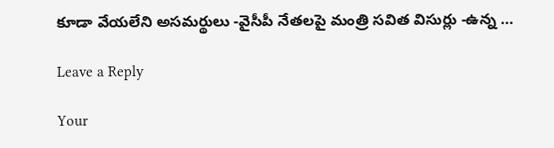కూడా వేయలేని అసమర్థులు -వైసీపీ నేతలపై మంత్రి సవిత విసుర్లు -ఉన్న …

Leave a Reply

Your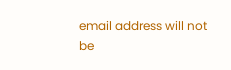email address will not be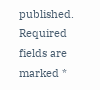published. Required fields are marked *